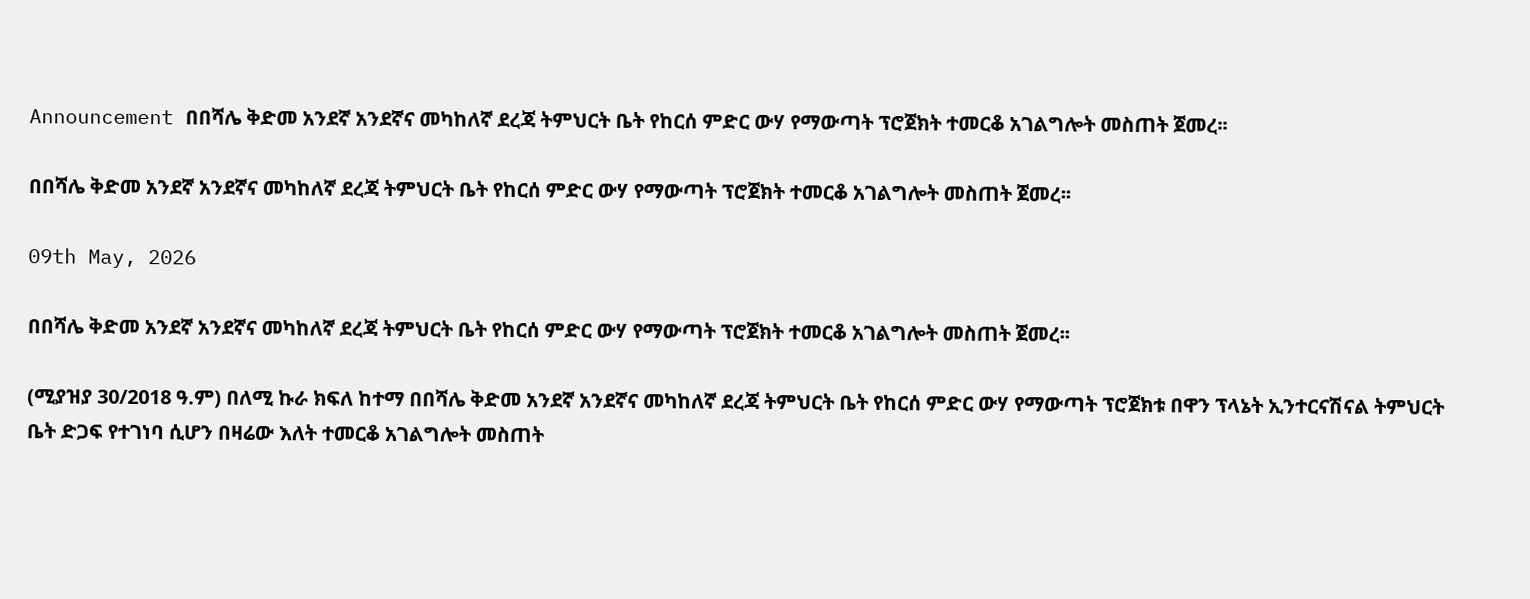Announcement በበሻሌ ቅድመ አንደኛ አንደኛና መካከለኛ ደረጃ ትምህርት ቤት የከርሰ ምድር ውሃ የማውጣት ፕሮጀክት ተመርቆ አገልግሎት መስጠት ጀመረ፡፡

በበሻሌ ቅድመ አንደኛ አንደኛና መካከለኛ ደረጃ ትምህርት ቤት የከርሰ ምድር ውሃ የማውጣት ፕሮጀክት ተመርቆ አገልግሎት መስጠት ጀመረ፡፡

09th May, 2026

በበሻሌ ቅድመ አንደኛ አንደኛና መካከለኛ ደረጃ ትምህርት ቤት የከርሰ ምድር ውሃ የማውጣት ፕሮጀክት ተመርቆ አገልግሎት መስጠት ጀመረ፡፡

(ሚያዝያ 30/2018 ዓ.ም) በለሚ ኩራ ክፍለ ከተማ በበሻሌ ቅድመ አንደኛ አንደኛና መካከለኛ ደረጃ ትምህርት ቤት የከርሰ ምድር ውሃ የማውጣት ፕሮጀክቱ በዋን ፕላኔት ኢንተርናሽናል ትምህርት ቤት ድጋፍ የተገነባ ሲሆን በዛሬው እለት ተመርቆ አገልግሎት መስጠት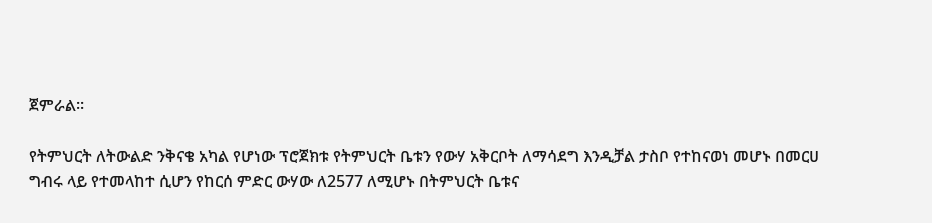ጀምራል፡፡

የትምህርት ለትውልድ ንቅናቄ አካል የሆነው ፕሮጀክቱ የትምህርት ቤቱን የውሃ አቅርቦት ለማሳደግ እንዲቻል ታስቦ የተከናወነ መሆኑ በመርሀ ግብሩ ላይ የተመላከተ ሲሆን የከርሰ ምድር ውሃው ለ2577 ለሚሆኑ በትምህርት ቤቱና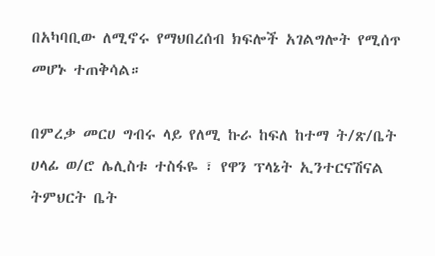በአካባቢው ለሚኖሩ የማህበረሰብ ክፍሎች አገልግሎት የሚሰጥ መሆኑ ተጠቅሳል።

በምረቃ መርሀ ግብሩ ላይ የለሚ ኩራ ከፍለ ከተማ ት/ጽ/ቤት ሀላፊ ወ/ሮ ሌሊስቱ ተስፋዬ ፣ የዋን ፕላኔት ኢንተርናሽናል ትምህርት ቤት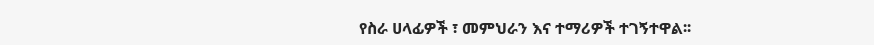የስራ ሀላፊዎች ፣ መምህራን እና ተማሪዎች ተገኝተዋል፡፡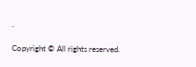.

Copyright © All rights reserved.